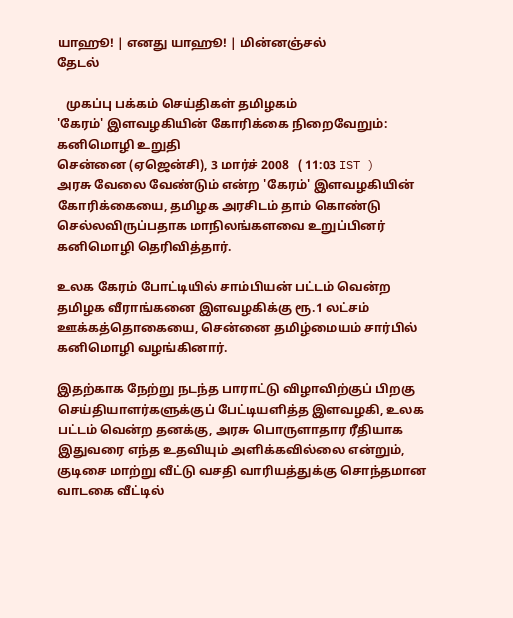யாஹூ! | எனது யாஹூ! | மின்னஞ்சல்
தேடல்

   முகப்பு பக்கம் செய்திகள் தமிழகம்
'கேரம்' இளவழகியின் கோரிக்கை நிறைவேறும்: கனிமொழி உறுதி
சென்னை (ஏஜென்சி), 3 மார்ச் 2008   ( 11:03 IST )
அரசு வேலை வேண்டும் என்ற 'கேரம்' இளவழகியின் கோரிக்கையை, தமிழக அரசிடம் தாம் கொண்டு செல்லவிருப்பதாக மாநிலங்களவை உறுப்பினர் கனிமொழி தெரிவித்தார்.

உலக கேரம் போட்டியில் சாம்பியன் பட்டம் வென்ற தமிழக வீராங்கனை இளவழகிக்கு ரூ.1 லட்சம் ஊக்கத்தொகையை, சென்னை தமிழ்மையம் சார்பில் கனிமொழி வழங்கினார்.

இதற்காக நேற்று நடந்த பாராட்டு விழாவிற்குப் பிறகு செய்தியாளர்களுக்குப் பேட்டியளித்த இளவழகி, உலக பட்டம் வென்ற தனக்கு, அரசு பொருளாதார ரீதியாக இதுவரை எந்த உதவியும் அளிக்கவில்லை என்றும், குடிசை மாற்று வீட்டு வசதி வாரியத்துக்கு சொந்தமான வாடகை வீட்டில்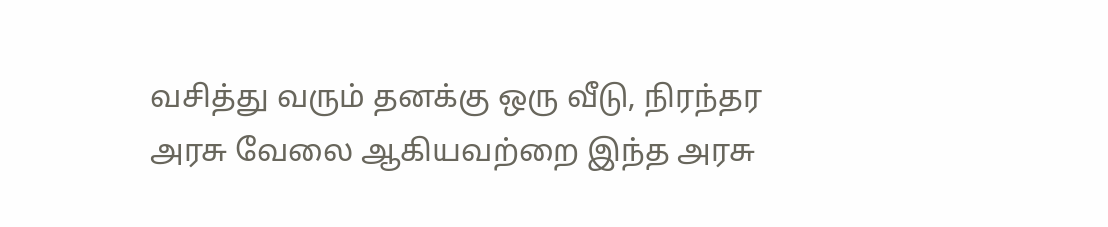வசித்து வரும் தனக்கு ஒரு வீடு, நிரந்தர அரசு வேலை ஆகியவற்றை இந்த அரசு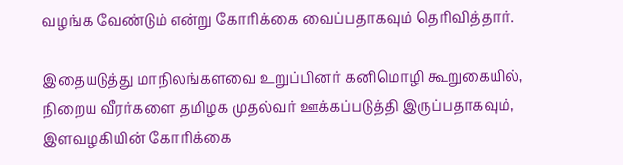வழங்க வேண்டும் என்று கோரிக்கை வைப்பதாகவும் தெரிவித்தார்.

இதையடுத்து மாநிலங்களவை உறுப்பினர் கனிமொழி கூறுகையில், நிறைய வீரர்களை தமிழக முதல்வர் ஊக்கப்படுத்தி இருப்பதாகவும், இளவழகியின் கோரிக்கை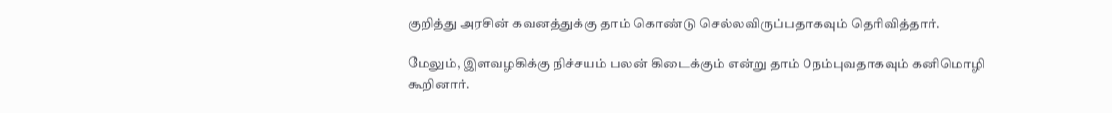குறித்து அரசின் கவனத்துக்கு தாம் கொண்டு செல்லவிருப்பதாகவும் தெரிவித்தார்.

மேலும், இளவழகிக்கு நிச்சயம் பலன் கிடைக்கும் என்று தாம் ௦நம்புவதாகவும் கனிமொழி கூறினார்.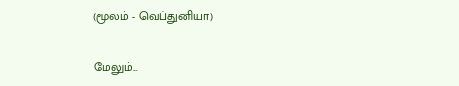(மூலம் - வெப்துனியா)

மேலும்...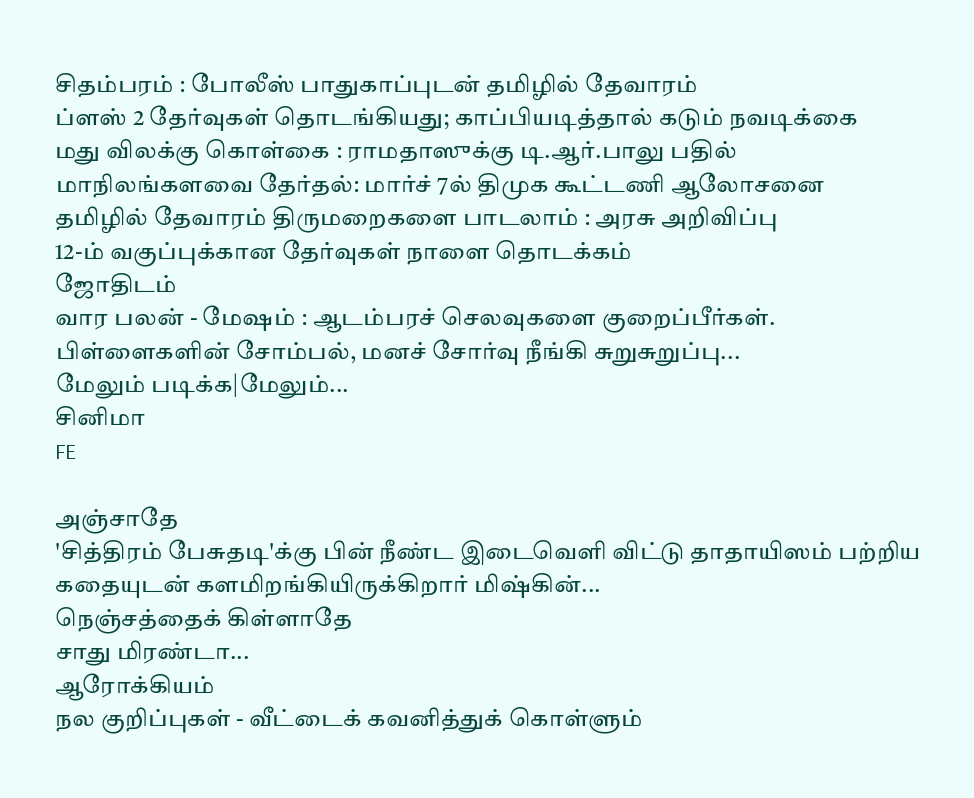சிதம்பரம் : போலீஸ் பாதுகாப்புடன் தமிழில் தேவாரம்
ப்ளஸ் 2 தேர்வுகள் தொடங்கியது; காப்பியடித்தால் கடும் நவடிக்கை
மது விலக்கு கொள்கை : ராமதாஸுக்கு டி.ஆர்.பாலு பதில்
மாநிலங்களவை தேர்தல்: மார்ச் 7ல் திமுக கூட்டணி ஆலோசனை
தமிழில் தேவாரம் திருமறைகளை பாடலாம் : அரசு அறிவிப்பு
12-ம் வகுப்புக்கான தேர்வுகள் நாளை தொடக்கம்
ஜோதிடம்
வார பலன் - மேஷம் : ஆடம்பரச் செலவுகளை குறைப்பீர்கள். பிள்ளைகளின் சோம்பல், மனச் சோர்வு நீங்கி சுறுசுறுப்பு...
மேலும் படிக்க|மேலும்...
சினிமா
FE

அ‌ஞ்சாதே
'சித்திரம் பேசுதடி'க்கு பின் நீண்ட இடைவெளி விட்டு தாதாயிஸம் பற்றிய கதையுடன் களமிறங்கியிருக்கிறார் மிஷ்கின்...
நெஞ்சத்தைக் கிள்ளாதே
சாது மிரண்டா...
ஆரோக்கியம்
நல குறிப்புகள் - வீட்டைக் கவனித்துக் கொள்ளும்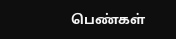பெண்கள்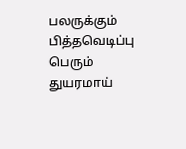பலருக்கும் பித்தவெடிப்பு பெரும் துயரமாய்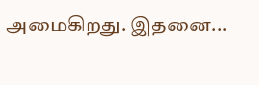அமைகிறது. இதனை...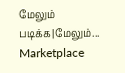மேலும் படிக்க|மேலும்...
Marketplace